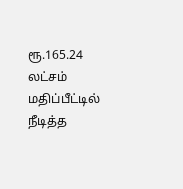ரூ.165.24 லட்சம் மதிப்பீட்டில் நீடித்த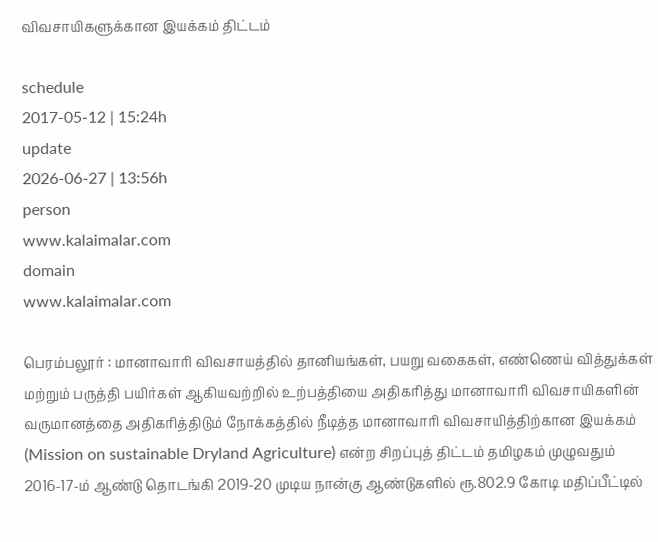விவசாயிகளுக்கான இயக்கம் திட்டம்

schedule
2017-05-12 | 15:24h
update
2026-06-27 | 13:56h
person
www.kalaimalar.com
domain
www.kalaimalar.com

பெரம்பலூர் : மானாவாரி விவசாயத்தில் தானியங்கள், பயறு வகைகள், எண்ணெய் வித்துக்கள் மற்றும் பருத்தி பயிர்கள் ஆகியவற்றில் உற்பத்தியை அதிகரித்து மானாவாரி விவசாயிகளின் வருமானத்தை அதிகரித்திடும் நோக்கத்தில் நீடித்த மானாவாரி விவசாயித்திற்கான இயக்கம் (Mission on sustainable Dryland Agriculture) என்ற சிறப்புத் திட்டம் தமிழகம் முழுவதும் 2016-17-ம் ஆண்டு தொடங்கி 2019-20 முடிய நான்கு ஆண்டுகளில் ரூ.802.9 கோடி மதிப்பீட்டில்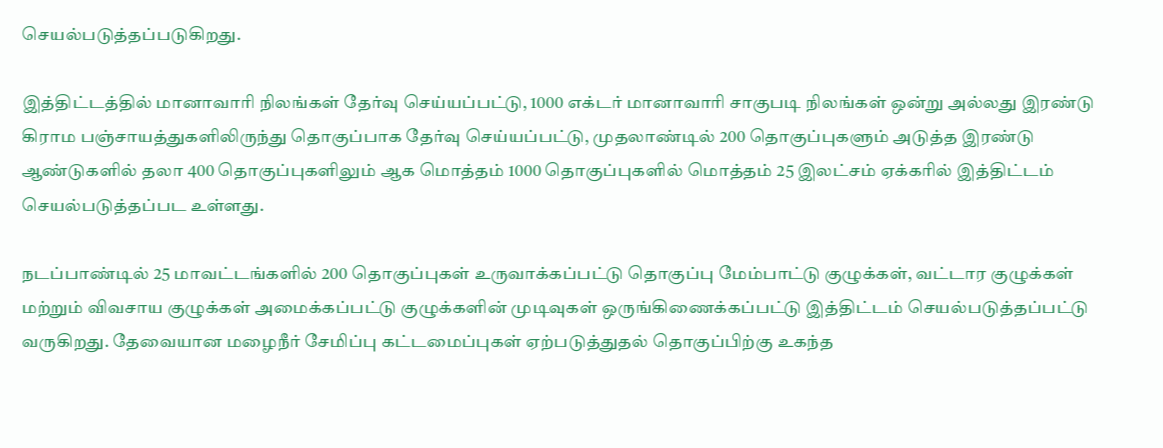செயல்படுத்தப்படுகிறது.

இத்திட்டத்தில் மானாவாரி நிலங்கள் தேர்வு செய்யப்பட்டு, 1000 எக்டர் மானாவாரி சாகுபடி நிலங்கள் ஒன்று அல்லது இரண்டு கிராம பஞ்சாயத்துகளிலிருந்து தொகுப்பாக தேர்வு செய்யப்பட்டு, முதலாண்டில் 200 தொகுப்புகளும் அடுத்த இரண்டு ஆண்டுகளில் தலா 400 தொகுப்புகளிலும் ஆக மொத்தம் 1000 தொகுப்புகளில் மொத்தம் 25 இலட்சம் ஏக்கரில் இத்திட்டம் செயல்படுத்தப்பட உள்ளது.

நடப்பாண்டில் 25 மாவட்டங்களில் 200 தொகுப்புகள் உருவாக்கப்பட்டு தொகுப்பு மேம்பாட்டு குழுக்கள், வட்டார குழுக்கள் மற்றும் விவசாய குழுக்கள் அமைக்கப்பட்டு குழுக்களின் முடிவுகள் ஒருங்கிணைக்கப்பட்டு இத்திட்டம் செயல்படுத்தப்பட்டு வருகிறது. தேவையான மழைநீர் சேமிப்பு கட்டமைப்புகள் ஏற்படுத்துதல் தொகுப்பிற்கு உகந்த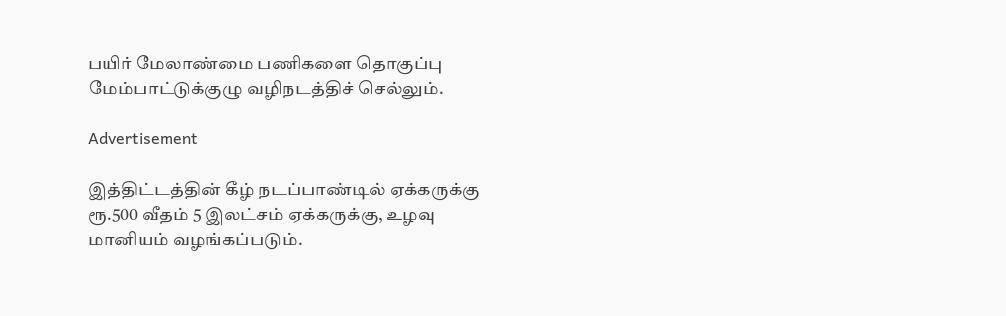பயிர் மேலாண்மை பணிகளை தொகுப்பு மேம்பாட்டுக்குழு வழிநடத்திச் செல்லும்.

Advertisement

இத்திட்டத்தின் கீழ் நடப்பாண்டில் ஏக்கருக்கு ரூ.500 வீதம் 5 இலட்சம் ஏக்கருக்கு, உழவு மானியம் வழங்கப்படும்.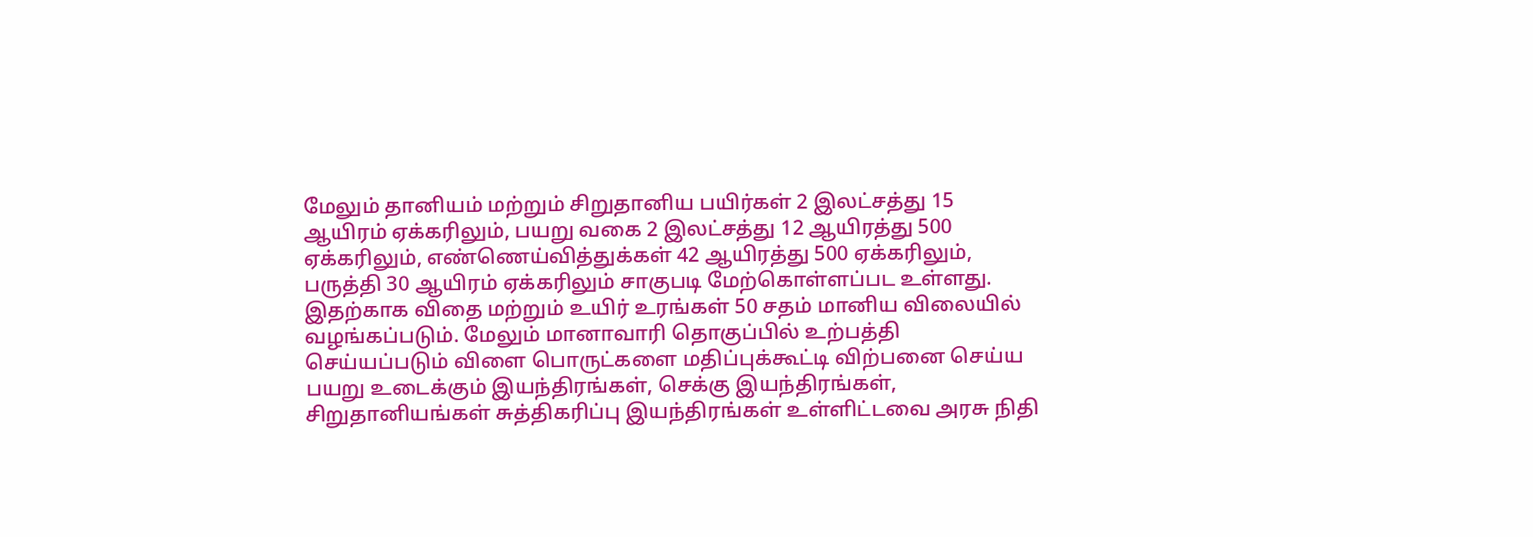மேலும் தானியம் மற்றும் சிறுதானிய பயிர்கள் 2 இலட்சத்து 15 ஆயிரம் ஏக்கரிலும், பயறு வகை 2 இலட்சத்து 12 ஆயிரத்து 500 ஏக்கரிலும், எண்ணெய்வித்துக்கள் 42 ஆயிரத்து 500 ஏக்கரிலும், பருத்தி 30 ஆயிரம் ஏக்கரிலும் சாகுபடி மேற்கொள்ளப்பட உள்ளது. இதற்காக விதை மற்றும் உயிர் உரங்கள் 50 சதம் மானிய விலையில் வழங்கப்படும். மேலும் மானாவாரி தொகுப்பில் உற்பத்தி செய்யப்படும் விளை பொருட்களை மதிப்புக்கூட்டி விற்பனை செய்ய பயறு உடைக்கும் இயந்திரங்கள், செக்கு இயந்திரங்கள், சிறுதானியங்கள் சுத்திகரிப்பு இயந்திரங்கள் உள்ளிட்டவை அரசு நிதி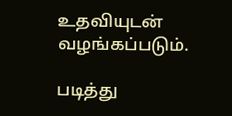உதவியுடன் வழங்கப்படும்.

படித்து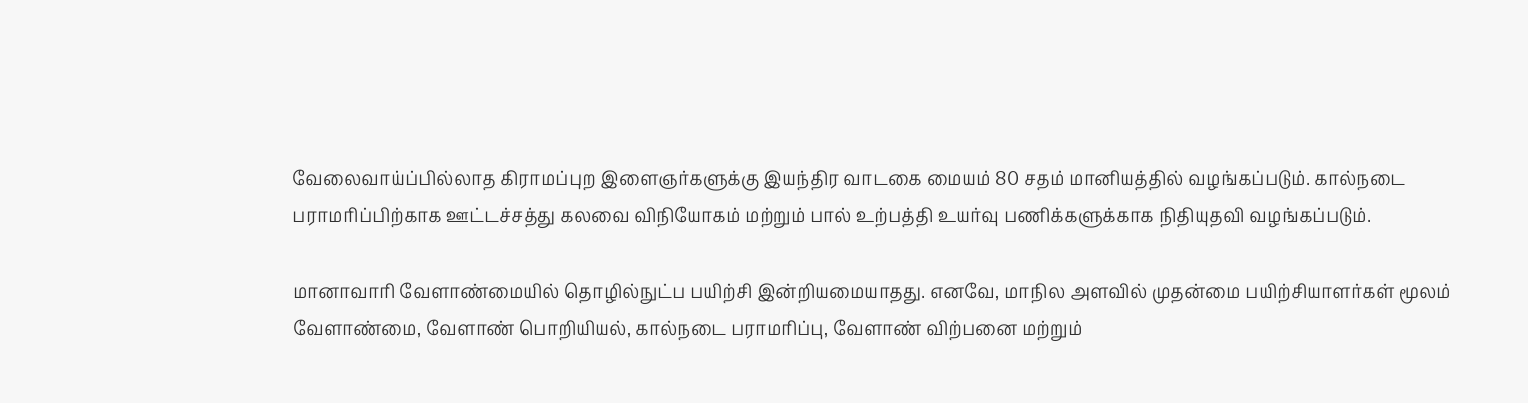வேலைவாய்ப்பில்லாத கிராமப்புற இளைஞர்களுக்கு இயந்திர வாடகை மையம் 80 சதம் மானியத்தில் வழங்கப்படும். கால்நடை பராமரிப்பிற்காக ஊட்டச்சத்து கலவை விநியோகம் மற்றும் பால் உற்பத்தி உயர்வு பணிக்களுக்காக நிதியுதவி வழங்கப்படும்.

மானாவாரி வேளாண்மையில் தொழில்நுட்ப பயிற்சி இன்றியமையாதது. எனவே, மாநில அளவில் முதன்மை பயிற்சியாளர்கள் மூலம் வேளாண்மை, வேளாண் பொறியியல், கால்நடை பராமரிப்பு, வேளாண் விற்பனை மற்றும்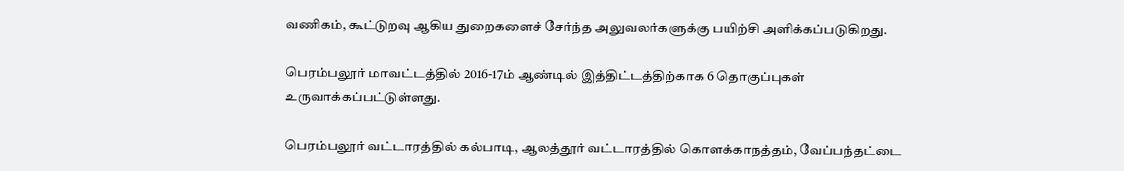வணிகம், கூட்டுறவு ஆகிய துறைகளைச் சேர்ந்த அலுவலர்களுக்கு பயிற்சி அளிக்கப்படுகிறது.

பெரம்பலூர் மாவட்டத்தில் 2016-17ம் ஆண்டில் இத்திட்டத்திற்காக 6 தொகுப்புகள் உருவாக்கப்பட்டுள்ளது.

பெரம்பலூர் வட்டாரத்தில் கல்பாடி, ஆலத்தூர் வட்டாரத்தில் கொளக்காநத்தம், வேப்பந்தட்டை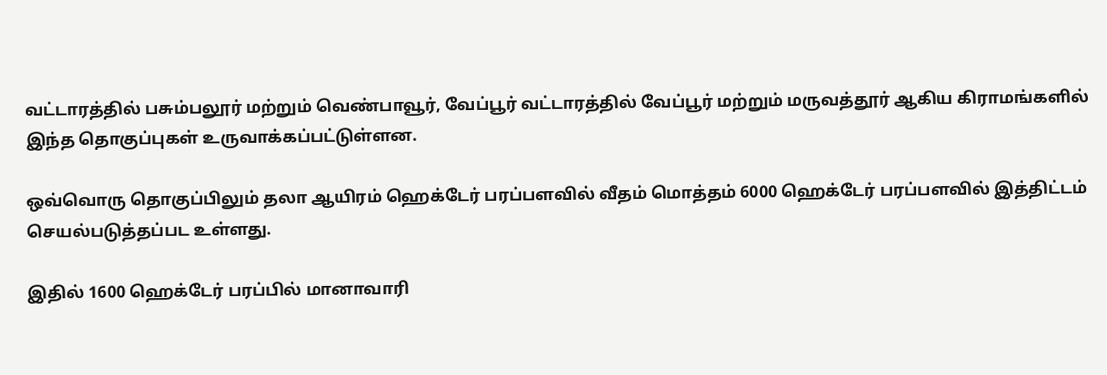வட்டாரத்தில் பசும்பலூர் மற்றும் வெண்பாவூர், வேப்பூர் வட்டாரத்தில் வேப்பூர் மற்றும் மருவத்தூர் ஆகிய கிராமங்களில் இந்த தொகுப்புகள் உருவாக்கப்பட்டுள்ளன.

ஒவ்வொரு தொகுப்பிலும் தலா ஆயிரம் ஹெக்டேர் பரப்பளவில் வீதம் மொத்தம் 6000 ஹெக்டேர் பரப்பளவில் இத்திட்டம் செயல்படுத்தப்பட உள்ளது.

இதில் 1600 ஹெக்டேர் பரப்பில் மானாவாரி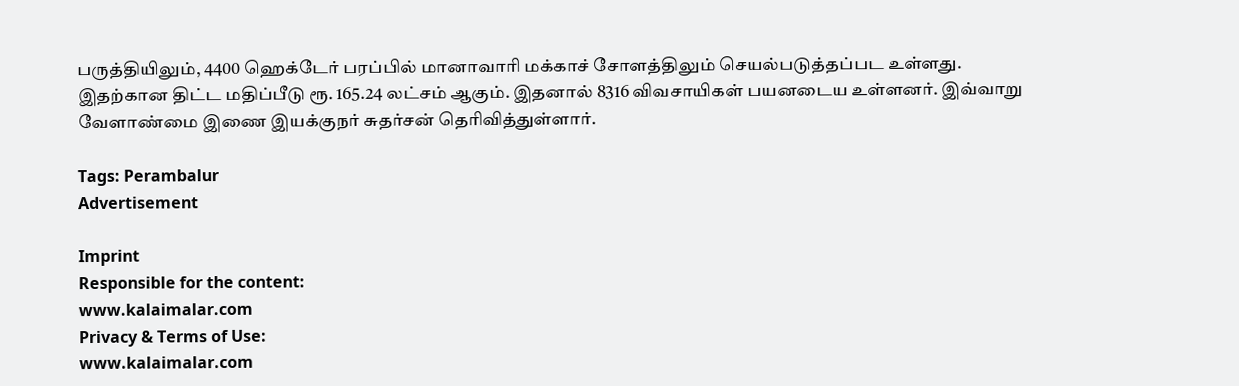பருத்தியிலும், 4400 ஹெக்டேர் பரப்பில் மானாவாரி மக்காச் சோளத்திலும் செயல்படுத்தப்பட உள்ளது. இதற்கான திட்ட மதிப்பீடு ரூ. 165.24 லட்சம் ஆகும். இதனால் 8316 விவசாயிகள் பயனடைய உள்ளனர். இவ்வாறு வேளாண்மை இணை இயக்குநர் சுதர்சன் தெரிவித்துள்ளார்.

Tags: Perambalur
Advertisement

Imprint
Responsible for the content:
www.kalaimalar.com
Privacy & Terms of Use:
www.kalaimalar.com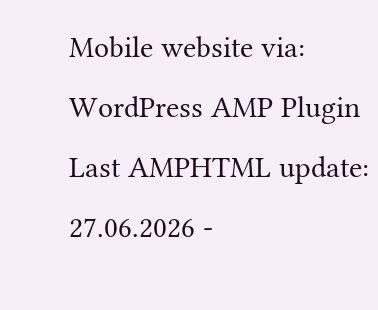Mobile website via:
WordPress AMP Plugin
Last AMPHTML update:
27.06.2026 -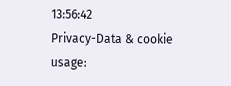13:56:42
Privacy-Data & cookie usage: